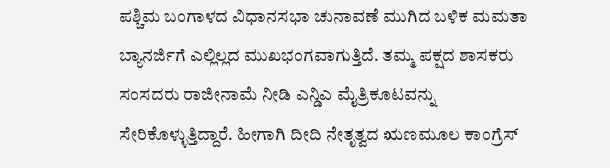ಪಶ್ಚಿಮ ಬಂಗಾಳದ ವಿಧಾನಸಭಾ ಚುನಾವಣೆ ಮುಗಿದ ಬಳಿಕ ಮಮತಾ ಬ್ಯಾನರ್ಜಿಗೆ ಎಲ್ಲಿಲ್ಲದ ಮುಖಭಂಗವಾಗುತ್ತಿದೆ. ತಮ್ಮ ಪಕ್ಷದ ಶಾಸಕರು ಸಂಸದರು ರಾಜೀನಾಮೆ ನೀಡಿ ಎನ್ಡಿಎ ಮೈತ್ರಿಕೂಟವನ್ನು ಸೇರಿಕೊಳ್ಳುತ್ತಿದ್ದಾರೆ. ಹೀಗಾಗಿ ದೀದಿ ನೇತೃತ್ವದ ಋಣಮೂಲ ಕಾಂಗ್ರೆಸ್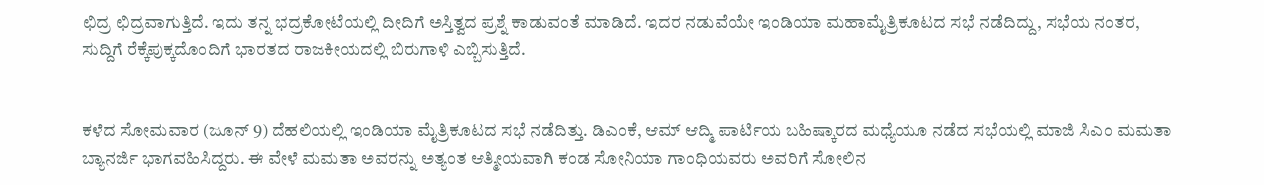ಛಿದ್ರ ಛಿದ್ರವಾಗುತ್ತಿದೆ. ಇದು ತನ್ನ ಭದ್ರಕೋಟೆಯಲ್ಲಿ ದೀದಿಗೆ ಅಸ್ತಿತ್ವದ ಪ್ರಶ್ನೆ ಕಾಡುವಂತೆ ಮಾಡಿದೆ. ಇದರ ನಡುವೆಯೇ ಇಂಡಿಯಾ ಮಹಾಮೈತ್ರಿಕೂಟದ ಸಭೆ ನಡೆದಿದ್ದು, ಸಭೆಯ ನಂತರ, ಸುದ್ದಿಗೆ ರೆಕ್ಕೆಪುಕ್ಕದೊಂದಿಗೆ ಭಾರತದ ರಾಜಕೀಯದಲ್ಲಿ ಬಿರುಗಾಳಿ ಎಬ್ಬಿಸುತ್ತಿದೆ.


ಕಳೆದ ಸೋಮವಾರ (ಜೂನ್ 9) ದೆಹಲಿಯಲ್ಲಿ ಇಂಡಿಯಾ ಮೈತ್ರಿಕೂಟದ ಸಭೆ ನಡೆದಿತ್ತು. ಡಿಎಂಕೆ, ಆಮ್ ಆದ್ಮಿ ಪಾರ್ಟಿಯ ಬಹಿಷ್ಕಾರದ ಮಧ್ಯೆಯೂ ನಡೆದ ಸಭೆಯಲ್ಲಿ ಮಾಜಿ ಸಿಎಂ ಮಮತಾ ಬ್ಯಾನರ್ಜಿ ಭಾಗವಹಿಸಿದ್ದರು. ಈ ವೇಳೆ ಮಮತಾ ಅವರನ್ನು ಅತ್ಯಂತ ಆತ್ಮೀಯವಾಗಿ ಕಂಡ ಸೋನಿಯಾ ಗಾಂಧಿಯವರು ಅವರಿಗೆ ಸೋಲಿನ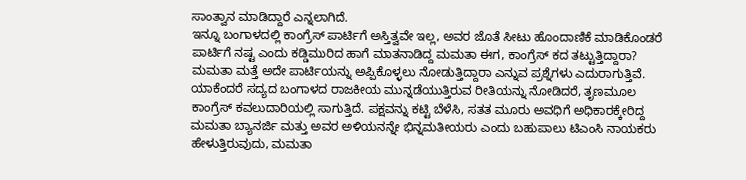ಸಾಂತ್ವಾನ ಮಾಡಿದ್ದಾರೆ ಎನ್ನಲಾಗಿದೆ.
ಇನ್ನೂ ಬಂಗಾಳದಲ್ಲಿ ಕಾಂಗ್ರೆಸ್ ಪಾರ್ಟಿಗೆ ಅಸ್ತಿತ್ವವೇ ಇಲ್ಲ, ಅವರ ಜೊತೆ ಸೀಟು ಹೊಂದಾಣಿಕೆ ಮಾಡಿಕೊಂಡರೆ ಪಾರ್ಟಿಗೆ ನಷ್ಟ ಎಂದು ಕಡ್ಡಿಮುರಿದ ಹಾಗೆ ಮಾತನಾಡಿದ್ದ ಮಮತಾ ಈಗ, ಕಾಂಗ್ರೆಸ್ ಕದ ತಟ್ಟುತ್ತಿದ್ದಾರಾ? ಮಮತಾ ಮತ್ತೆ ಅದೇ ಪಾರ್ಟಿಯನ್ನು ಅಪ್ಪಿಕೊಳ್ಳಲು ನೋಡುತ್ತಿದ್ದಾರಾ ಎನ್ನುವ ಪ್ರಶ್ನೆಗಳು ಎದುರಾಗುತ್ತಿವೆ. ಯಾಕೆಂದರೆ ಸದ್ಯದ ಬಂಗಾಳದ ರಾಜಕೀಯ ಮುನ್ನಡೆಯುತ್ತಿರುವ ರೀತಿಯನ್ನು ನೋಡಿದರೆ, ತೃಣಮೂಲ ಕಾಂಗ್ರೆಸ್ ಕವಲುದಾರಿಯಲ್ಲಿ ಸಾಗುತ್ತಿದೆ. ಪಕ್ಷವನ್ನು ಕಟ್ಟಿ ಬೆಳೆಸಿ, ಸತತ ಮೂರು ಅವಧಿಗೆ ಅಧಿಕಾರಕ್ಕೇರಿದ್ದ ಮಮತಾ ಬ್ಯಾನರ್ಜಿ ಮತ್ತು ಅವರ ಅಳಿಯನನ್ನೇ ಭಿನ್ನಮತೀಯರು ಎಂದು ಬಹುಪಾಲು ಟಿಎಂಸಿ ನಾಯಕರು ಹೇಳುತ್ತಿರುವುದು, ಮಮತಾ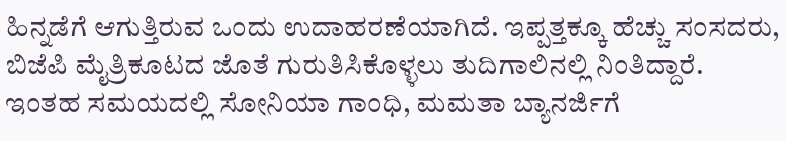ಹಿನ್ನಡೆಗೆ ಆಗುತ್ತಿರುವ ಒಂದು ಉದಾಹರಣೆಯಾಗಿದೆ. ಇಪ್ಪತ್ತಕ್ಕೂ ಹೆಚ್ಚು ಸಂಸದರು, ಬಿಜೆಪಿ ಮೈತ್ರಿಕೂಟದ ಜೊತೆ ಗುರುತಿಸಿಕೊಳ್ಳಲು ತುದಿಗಾಲಿನಲ್ಲಿ ನಿಂತಿದ್ದಾರೆ. ಇಂತಹ ಸಮಯದಲ್ಲಿ ಸೋನಿಯಾ ಗಾಂಧಿ, ಮಮತಾ ಬ್ಯಾನರ್ಜಿಗೆ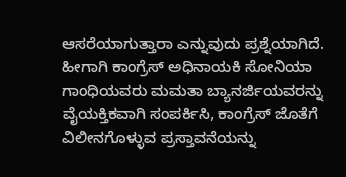ಆಸರೆಯಾಗುತ್ತಾರಾ ಎನ್ನುವುದು ಪ್ರಶ್ನೆಯಾಗಿದೆ.
ಹೀಗಾಗಿ ಕಾಂಗ್ರೆಸ್ ಅಧಿನಾಯಕಿ ಸೋನಿಯಾ ಗಾಂಧಿಯವರು ಮಮತಾ ಬ್ಯಾನರ್ಜಿಯವರನ್ನು ವೈಯಕ್ತಿಕವಾಗಿ ಸಂಪರ್ಕಿಸಿ, ಕಾಂಗ್ರೆಸ್ ಜೊತೆಗೆ ವಿಲೀನಗೊಳ್ಳುವ ಪ್ರಸ್ತಾವನೆಯನ್ನು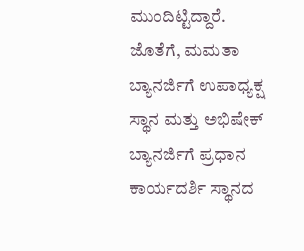ಮುಂದಿಟ್ಟಿದ್ದಾರೆ. ಜೊತೆಗೆ, ಮಮತಾ ಬ್ಯಾನರ್ಜಿಗೆ ಉಪಾಧ್ಯಕ್ಷ ಸ್ಥಾನ ಮತ್ತು ಅಭಿಷೇಕ್ ಬ್ಯಾನರ್ಜಿಗೆ ಪ್ರಧಾನ ಕಾರ್ಯದರ್ಶಿ ಸ್ಥಾನದ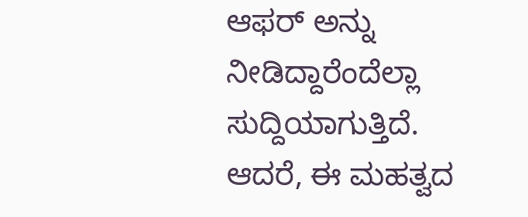ಆಫರ್ ಅನ್ನು ನೀಡಿದ್ದಾರೆಂದೆಲ್ಲಾ ಸುದ್ದಿಯಾಗುತ್ತಿದೆ. ಆದರೆ, ಈ ಮಹತ್ವದ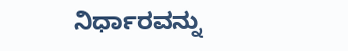ನಿರ್ಧಾರವನ್ನು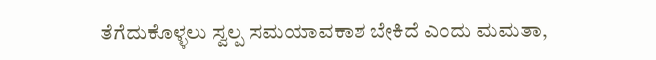ತೆಗೆದುಕೊಳ್ಳಲು ಸ್ವಲ್ಪ ಸಮಯಾವಕಾಶ ಬೇಕಿದೆ ಎಂದು ಮಮತಾ,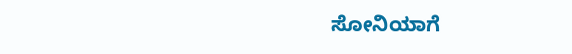ಸೋನಿಯಾಗೆ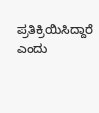ಪ್ರತಿಕ್ರಿಯಿಸಿದ್ದಾರೆ ಎಂದು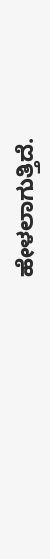ಹೇಳಲಾಗುತ್ತಿದೆ.